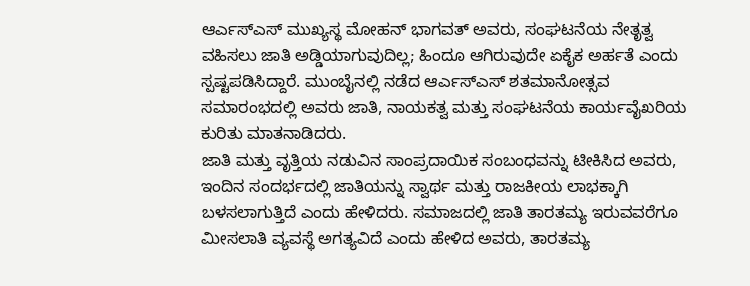ಆರ್ಎಸ್ಎಸ್ ಮುಖ್ಯಸ್ಥ ಮೋಹನ್ ಭಾಗವತ್ ಅವರು, ಸಂಘಟನೆಯ ನೇತೃತ್ವ ವಹಿಸಲು ಜಾತಿ ಅಡ್ಡಿಯಾಗುವುದಿಲ್ಲ; ಹಿಂದೂ ಆಗಿರುವುದೇ ಏಕೈಕ ಅರ್ಹತೆ ಎಂದು ಸ್ಪಷ್ಟಪಡಿಸಿದ್ದಾರೆ. ಮುಂಬೈನಲ್ಲಿ ನಡೆದ ಆರ್ಎಸ್ಎಸ್ ಶತಮಾನೋತ್ಸವ ಸಮಾರಂಭದಲ್ಲಿ ಅವರು ಜಾತಿ, ನಾಯಕತ್ವ ಮತ್ತು ಸಂಘಟನೆಯ ಕಾರ್ಯವೈಖರಿಯ ಕುರಿತು ಮಾತನಾಡಿದರು.
ಜಾತಿ ಮತ್ತು ವೃತ್ತಿಯ ನಡುವಿನ ಸಾಂಪ್ರದಾಯಿಕ ಸಂಬಂಧವನ್ನು ಟೀಕಿಸಿದ ಅವರು, ಇಂದಿನ ಸಂದರ್ಭದಲ್ಲಿ ಜಾತಿಯನ್ನು ಸ್ವಾರ್ಥ ಮತ್ತು ರಾಜಕೀಯ ಲಾಭಕ್ಕಾಗಿ ಬಳಸಲಾಗುತ್ತಿದೆ ಎಂದು ಹೇಳಿದರು. ಸಮಾಜದಲ್ಲಿ ಜಾತಿ ತಾರತಮ್ಯ ಇರುವವರೆಗೂ ಮೀಸಲಾತಿ ವ್ಯವಸ್ಥೆ ಅಗತ್ಯವಿದೆ ಎಂದು ಹೇಳಿದ ಅವರು, ತಾರತಮ್ಯ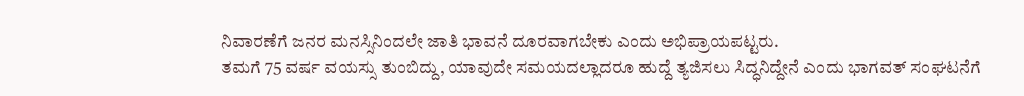ನಿವಾರಣೆಗೆ ಜನರ ಮನಸ್ಸಿನಿಂದಲೇ ಜಾತಿ ಭಾವನೆ ದೂರವಾಗಬೇಕು ಎಂದು ಅಭಿಪ್ರಾಯಪಟ್ಟರು.
ತಮಗೆ 75 ವರ್ಷ ವಯಸ್ಸು ತುಂಬಿದ್ದು, ಯಾವುದೇ ಸಮಯದಲ್ಲಾದರೂ ಹುದ್ದೆ ತ್ಯಜಿಸಲು ಸಿದ್ಧನಿದ್ದೇನೆ ಎಂದು ಭಾಗವತ್ ಸಂಘಟನೆಗೆ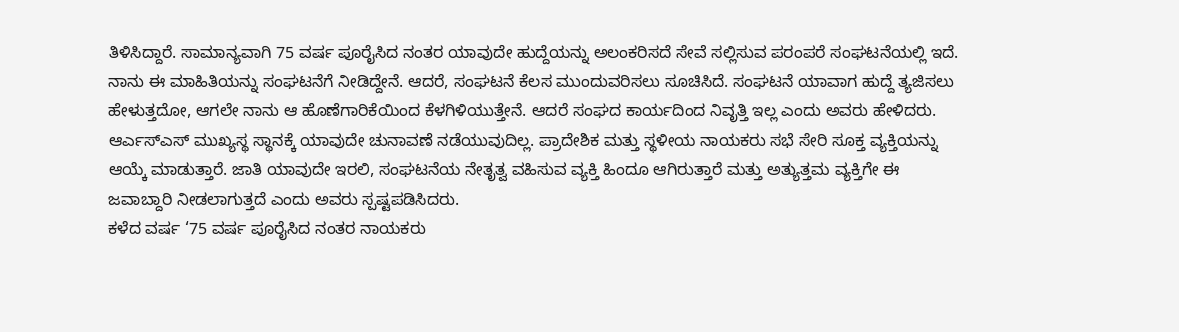ತಿಳಿಸಿದ್ದಾರೆ. ಸಾಮಾನ್ಯವಾಗಿ 75 ವರ್ಷ ಪೂರೈಸಿದ ನಂತರ ಯಾವುದೇ ಹುದ್ದೆಯನ್ನು ಅಲಂಕರಿಸದೆ ಸೇವೆ ಸಲ್ಲಿಸುವ ಪರಂಪರೆ ಸಂಘಟನೆಯಲ್ಲಿ ಇದೆ. ನಾನು ಈ ಮಾಹಿತಿಯನ್ನು ಸಂಘಟನೆಗೆ ನೀಡಿದ್ದೇನೆ. ಆದರೆ, ಸಂಘಟನೆ ಕೆಲಸ ಮುಂದುವರಿಸಲು ಸೂಚಿಸಿದೆ. ಸಂಘಟನೆ ಯಾವಾಗ ಹುದ್ದೆ ತ್ಯಜಿಸಲು ಹೇಳುತ್ತದೋ, ಆಗಲೇ ನಾನು ಆ ಹೊಣೆಗಾರಿಕೆಯಿಂದ ಕೆಳಗಿಳಿಯುತ್ತೇನೆ. ಆದರೆ ಸಂಘದ ಕಾರ್ಯದಿಂದ ನಿವೃತ್ತಿ ಇಲ್ಲ ಎಂದು ಅವರು ಹೇಳಿದರು.
ಆರ್ಎಸ್ಎಸ್ ಮುಖ್ಯಸ್ಥ ಸ್ಥಾನಕ್ಕೆ ಯಾವುದೇ ಚುನಾವಣೆ ನಡೆಯುವುದಿಲ್ಲ. ಪ್ರಾದೇಶಿಕ ಮತ್ತು ಸ್ಥಳೀಯ ನಾಯಕರು ಸಭೆ ಸೇರಿ ಸೂಕ್ತ ವ್ಯಕ್ತಿಯನ್ನು ಆಯ್ಕೆ ಮಾಡುತ್ತಾರೆ. ಜಾತಿ ಯಾವುದೇ ಇರಲಿ, ಸಂಘಟನೆಯ ನೇತೃತ್ವ ವಹಿಸುವ ವ್ಯಕ್ತಿ ಹಿಂದೂ ಆಗಿರುತ್ತಾರೆ ಮತ್ತು ಅತ್ಯುತ್ತಮ ವ್ಯಕ್ತಿಗೇ ಈ ಜವಾಬ್ದಾರಿ ನೀಡಲಾಗುತ್ತದೆ ಎಂದು ಅವರು ಸ್ಪಷ್ಟಪಡಿಸಿದರು.
ಕಳೆದ ವರ್ಷ ‘75 ವರ್ಷ ಪೂರೈಸಿದ ನಂತರ ನಾಯಕರು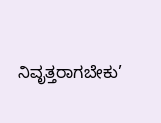ನಿವೃತ್ತರಾಗಬೇಕು’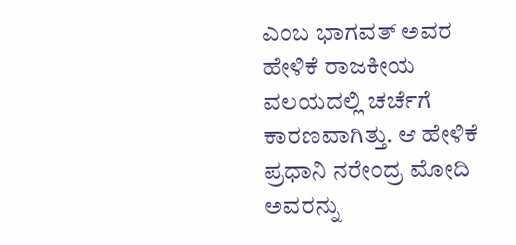ಎಂಬ ಭಾಗವತ್ ಅವರ ಹೇಳಿಕೆ ರಾಜಕೀಯ ವಲಯದಲ್ಲಿ ಚರ್ಚೆಗೆ ಕಾರಣವಾಗಿತ್ತು. ಆ ಹೇಳಿಕೆ ಪ್ರಧಾನಿ ನರೇಂದ್ರ ಮೋದಿ ಅವರನ್ನು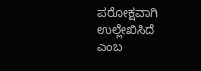ಪರೋಕ್ಷವಾಗಿ ಉಲ್ಲೇಖಿಸಿದೆ ಎಂಬ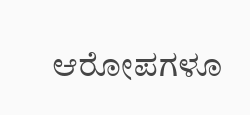ಆರೋಪಗಳೂ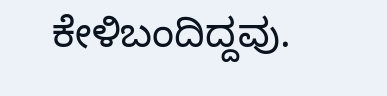ಕೇಳಿಬಂದಿದ್ದವು.